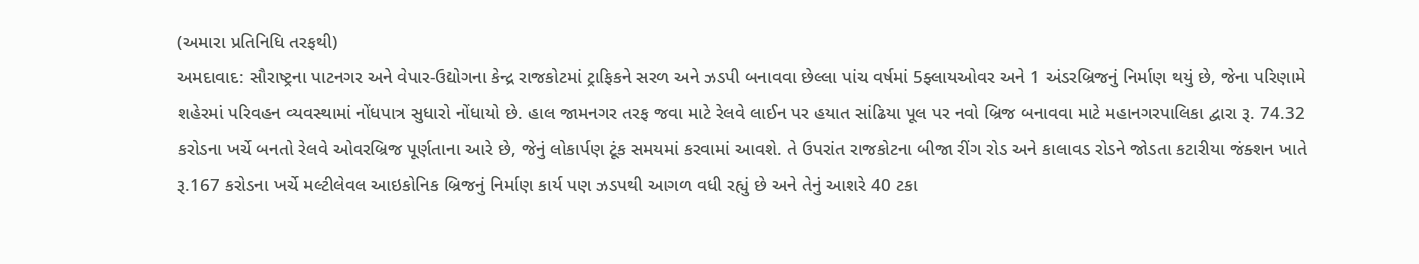(અમારા પ્રતિનિધિ તરફથી)
અમદાવાદ: સૌરાષ્ટ્રના પાટનગર અને વેપાર-ઉદ્યોગના કેન્દ્ર રાજકોટમાં ટ્રાફિકને સરળ અને ઝડપી બનાવવા છેલ્લા પાંચ વર્ષમાં 5ફ્લાયઓવર અને 1 અંડરબ્રિજનું નિર્માણ થયું છે, જેના પરિણામે શહેરમાં પરિવહન વ્યવસ્થામાં નોંધપાત્ર સુધારો નોંધાયો છે. હાલ જામનગર તરફ જવા માટે રેલવે લાઈન પર હયાત સાંઢિયા પૂલ પર નવો બ્રિજ બનાવવા માટે મહાનગરપાલિકા દ્વારા રૂ. 74.32 કરોડના ખર્ચે બનતો રેલવે ઓવરબ્રિજ પૂર્ણતાના આરે છે, જેનું લોકાર્પણ ટૂંક સમયમાં કરવામાં આવશે. તે ઉપરાંત રાજકોટના બીજા રીંગ રોડ અને કાલાવડ રોડને જોડતા કટારીયા જંક્શન ખાતે રૂ.167 કરોડના ખર્ચે મલ્ટીલેવલ આઇકોનિક બ્રિજનું નિર્માણ કાર્ય પણ ઝડપથી આગળ વધી રહ્યું છે અને તેનું આશરે 40 ટકા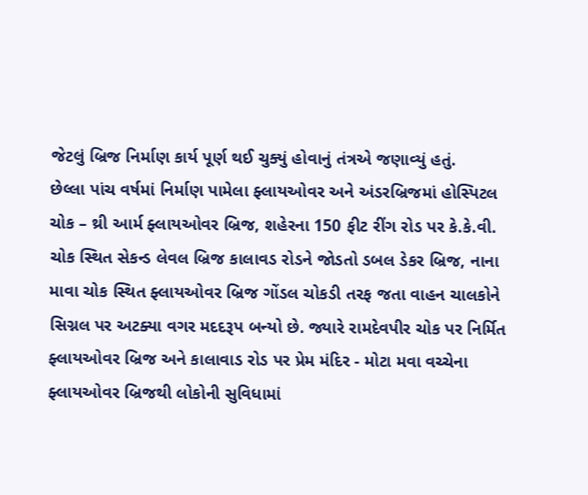જેટલું બ્રિજ નિર્માણ કાર્ય પૂર્ણ થઈ ચુક્યું હોવાનું તંત્રએ જણાવ્યું હતું.
છેલ્લા પાંચ વર્ષમાં નિર્માણ પામેલા ફ્લાયઓવર અને અંડરબ્રિજમાં હોસ્પિટલ ચોક – થ્રી આર્મ ફ્લાયઓવર બ્રિજ, શહેરના 150 ફીટ રીંગ રોડ પર કે.કે.વી. ચોક સ્થિત સેકન્ડ લેવલ બ્રિજ કાલાવડ રોડને જોડતો ડબલ ડેકર બ્રિજ, નાના માવા ચોક સ્થિત ફ્લાયઓવર બ્રિજ ગોંડલ ચોકડી તરફ જતા વાહન ચાલકોને સિગ્નલ પર અટક્યા વગર મદદરૂપ બન્યો છે. જ્યારે રામદેવપીર ચોક પર નિર્મિત ફ્લાયઓવર બ્રિજ અને કાલાવાડ રોડ પર પ્રેમ મંદિર - મોટા મવા વચ્ચેના ફ્લાયઓવર બ્રિજથી લોકોની સુવિધામાં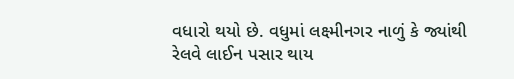વધારો થયો છે. વધુમાં લક્ષ્મીનગર નાળું કે જ્યાંથી રેલવે લાઈન પસાર થાય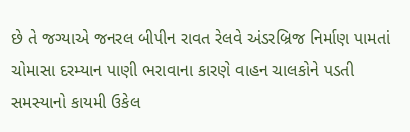છે તે જગ્યાએ જનરલ બીપીન રાવત રેલવે અંડરબ્રિજ નિર્માણ પામતાં ચોમાસા દરમ્યાન પાણી ભરાવાના કારણે વાહન ચાલકોને પડતી સમસ્યાનો કાયમી ઉકેલ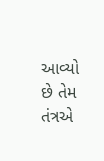આવ્યો છે તેમ તંત્રએ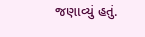જણાવ્યું હતું.